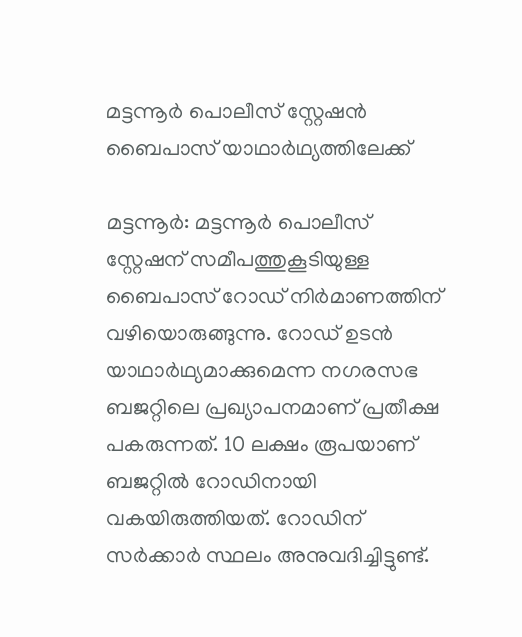മട്ടന്നൂർ പൊലീസ് സ്റ്റേഷൻ ബൈപാസ് യാഥാർഥ്യത്തിലേക്ക്

മട്ടന്നൂർ: മട്ടന്നൂർ പൊലീസ് സ്റ്റേഷന് സമീപത്തുകൂടിയുള്ള ബൈപാസ് റോഡ് നിർമാണത്തിന് വഴിയൊരുങ്ങുന്നു. റോഡ് ഉടൻ യാഥാർഥ്യമാക്കുമെന്ന നഗരസഭ ബജറ്റിലെ പ്രഖ്യാപനമാണ് പ്രതീക്ഷ പകരുന്നത്. 10 ലക്ഷം രൂപയാണ് ബജറ്റിൽ റോഡിനായി വകയിരുത്തിയത്. റോഡിന് സർക്കാർ സ്ഥലം അനുവദിച്ചിട്ടുണ്ട്.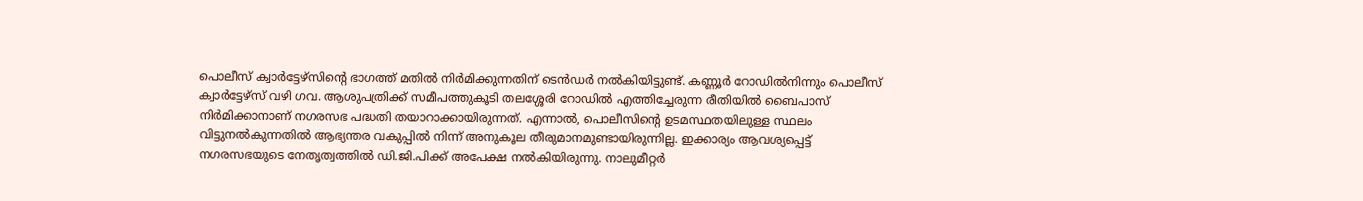പൊലീസ് ക്വാർട്ടേഴ്സിന്റെ ഭാഗത്ത് മതിൽ നിർമിക്കുന്നതിന് ടെൻഡർ നൽകിയിട്ടുണ്ട്. കണ്ണൂര്‍ റോഡില്‍നിന്നും പൊലീസ് ക്വാര്‍ട്ടേഴ്‌സ് വഴി ഗവ. ആശുപത്രിക്ക് സമീപത്തുകൂടി തലശ്ശേരി റോഡിൽ എത്തിച്ചേരുന്ന രീതിയിൽ ബൈപാസ് നിർമിക്കാനാണ് നഗരസഭ പദ്ധതി തയാറാക്കായിരുന്നത്. എന്നാൽ, പൊലീസിന്റെ ഉടമസ്ഥതയിലുള്ള സ്ഥലം വിട്ടുനൽകുന്നതിൽ ആഭ്യന്തര വകുപ്പിൽ നിന്ന് അനുകൂല തീരുമാനമുണ്ടായിരുന്നില്ല. ഇക്കാര്യം ആവശ്യപ്പെട്ട് നഗരസഭയുടെ നേതൃത്വത്തിൽ ഡി.ജി.പിക്ക് അപേക്ഷ നൽകിയിരുന്നു. നാലുമീറ്റർ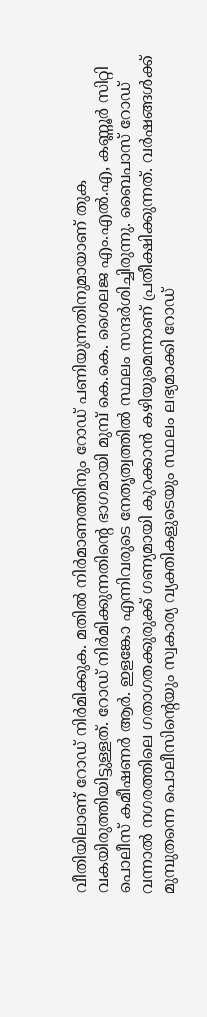വീതിയിലാണ് റോഡ് നിർമിക്കുക. മതിൽ നിർമാണത്തിനും റോഡ് പണിയുന്നതിനുമായാണ് തുക വകയിരുത്തിയിട്ടുള്ളത്. റോഡ് നിർമിക്കുന്നതിന്റെ ഭാഗമായി മുമ്പ് കെ.കെ. ശൈലജ എം.എൽ.എ, കണ്ണൂർ സിറ്റി പൊലീസ് കമീഷണർ ആർ. ഇളങ്കോ എന്നിവരുടെ നേതൃത്വത്തിൽ സ്ഥലം സന്ദർശിച്ചിരുന്നു. ബൈപാസ് റോഡ് വന്നാൽ നഗരത്തിലെ ഗതാഗതക്കുരുക്ക് ഗണ്യമായി കുറക്കാൻ കഴിയുമെന്നാണ് പ്രതീക്ഷിക്കുന്നത്. വർഷങ്ങൾക്ക് മുമ്പുതന്നെ പൊലീസിന്റെയും സ്വകാര്യ വ്യക്തികളുടെയും സ്ഥലം ലഭ്യമാക്കി റോഡ്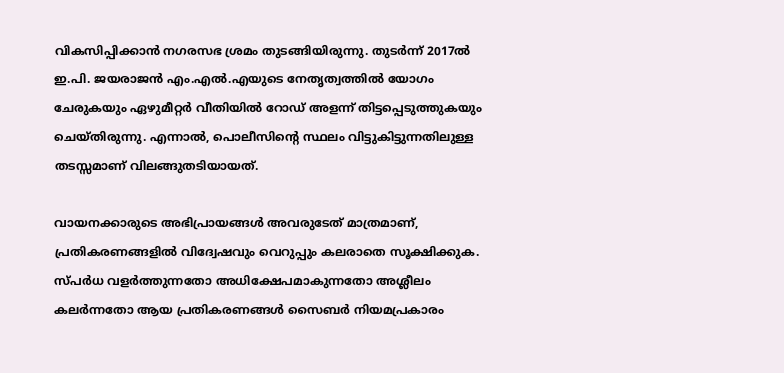വികസിപ്പിക്കാൻ നഗരസഭ ശ്രമം തുടങ്ങിയിരുന്നു. തുടര്‍ന്ന് 2017ല്‍ ഇ.പി. ജയരാജന്‍ എം.എല്‍.എയുടെ നേതൃത്വത്തിൽ യോഗം ചേരുകയും ഏഴുമീറ്റര്‍ വീതിയില്‍ റോഡ് അളന്ന് തിട്ടപ്പെടുത്തുകയും ചെയ്തിരുന്നു. എന്നാൽ, പൊലീസിന്റെ സ്ഥലം വിട്ടുകിട്ടുന്നതിലുള്ള തടസ്സമാണ് വിലങ്ങുതടിയായത്.

വായനക്കാരുടെ അഭിപ്രായങ്ങള്‍ അവരുടേത് മാത്രമാണ്, പ്രതികരണങ്ങളിൽ വിദ്വേഷവും വെറുപ്പും കലരാതെ സൂക്ഷിക്കുക. സ്പർധ വളർത്തുന്നതോ അധിക്ഷേപമാകുന്നതോ അശ്ലീലം കലർന്നതോ ആയ പ്രതികരണങ്ങൾ സൈബർ നിയമപ്രകാരം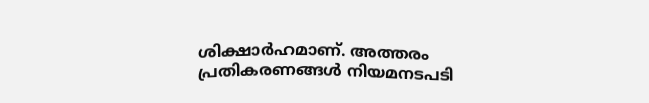ശിക്ഷാർഹമാണ്. അത്തരം പ്രതികരണങ്ങൾ നിയമനടപടി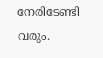നേരിടേണ്ടി വരും.